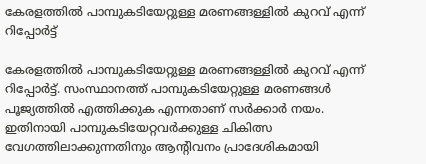കേരളത്തില്‍ പാമ്പുകടിയേറ്റുള്ള മരണങ്ങള്ളിൽ കുറവ് എന്ന് റിപ്പോര്‍ട്ട്

കേരളത്തില്‍ പാമ്പുകടിയേറ്റുള്ള മരണങ്ങള്ളിൽ കുറവ് എന്ന് റിപ്പോര്‍ട്ട്. സംസ്ഥാനത്ത് പാമ്പുകടിയേറ്റുള്ള മരണങ്ങള്‍ പൂജ്യത്തില്‍ എത്തിക്കുക എന്നതാണ് സര്‍ക്കാര്‍ നയം. ഇതിനായി പാമ്പുകടിയേറ്റവര്‍ക്കുള്ള ചികിത്സ വേഗത്തിലാക്കുന്നതിനും ആന്റിവനം പ്രാദേശികമായി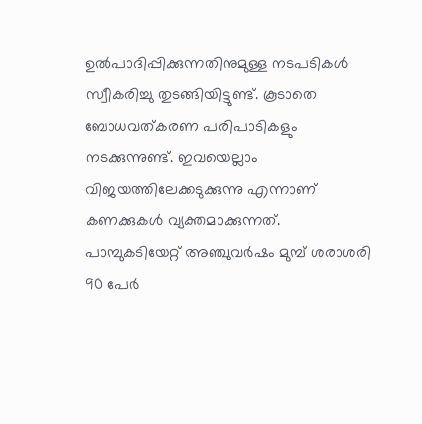ഉല്‍പാദിപ്പിക്കുന്നതിനുമുള്ള നടപടികള്‍ സ്വീകരിച്ചു തുടങ്ങിയിട്ടുണ്ട്. കൂടാതെ ബോധവത്കരണ പരിപാടികളും നടക്കുന്നുണ്ട്. ഇവയെല്ലാം വിജയത്തിലേക്കടുക്കുന്നു എന്നാണ് കണക്കുകള്‍ വ്യക്തമാക്കുന്നത്. പാമ്പുകടിയേറ്റ് അഞ്ചുവര്‍ഷം മുമ്പ് ശരാശരി 90 പേര്‍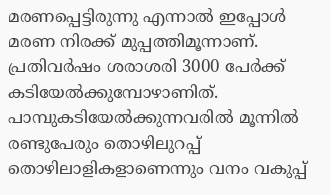മരണപ്പെട്ടിരുന്നു എന്നാല്‍ ഇപ്പോള്‍ മരണ നിരക്ക് മുപ്പത്തിമൂന്നാണ്. പ്രതിവര്‍ഷം ശരാശരി 3000 പേര്‍ക്ക് കടിയേല്‍ക്കുമ്പോഴാണിത്. പാമ്പുകടിയേല്‍ക്കുന്നവരില്‍ മൂന്നില്‍ രണ്ടുപേരും തൊഴിലുറപ്പ് തൊഴിലാളികളാണെന്നും വനം വകുപ്പ്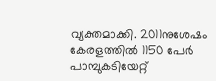വ്യക്തമാക്കി. 2011നുശേഷം കേരളത്തില്‍ 1150 പേര്‍ പാമ്പുകടിയേറ്റ്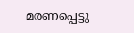മരണപ്പെട്ടു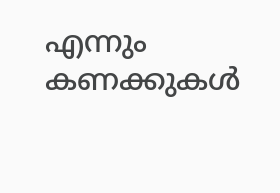എന്നും കണക്കുകള്‍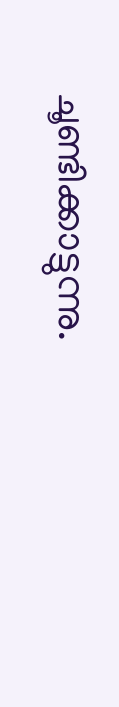ചൂണ്ടിക്കാട്ടുന്നു.